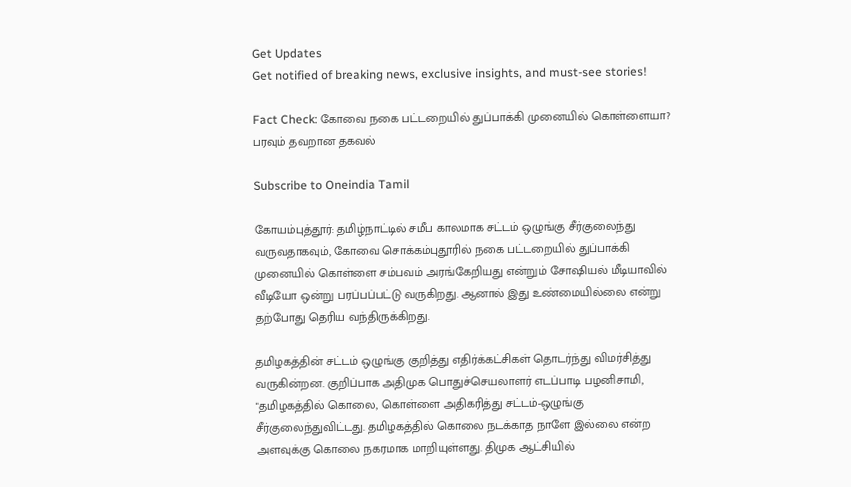Get Updates
Get notified of breaking news, exclusive insights, and must-see stories!

Fact Check: கோவை நகை பட்டறையில் துப்பாக்கி முனையில் கொள்ளையா? பரவும் தவறான தகவல்

Subscribe to Oneindia Tamil

கோயம்புத்தூர்: தமிழ்நாட்டில் சமீப காலமாக சட்டம் ஒழுங்கு சீர்குலைந்து வருவதாகவும், கோவை சொக்கம்புதூரில் நகை பட்டறையில் துப்பாக்கி முனையில் கொள்ளை சம்பவம் அரங்கேறியது என்றும் சோஷியல் மீடியாவில் வீடியோ ஒன்று பரப்பப்பட்டு வருகிறது. ஆனால் இது உண்மையில்லை என்று தற்போது தெரிய வந்திருக்கிறது.

தமிழகத்தின் சட்டம் ஒழுங்கு குறித்து எதிர்க்கட்சிகள் தொடர்ந்து விமர்சித்து வருகின்றன. குறிப்பாக அதிமுக பொதுச்செயலாளர் எடப்பாடி பழனிசாமி, "தமிழகத்தில் கொலை, கொள்ளை அதிகரித்து சட்டம்-ஒழுங்கு சீர்குலைந்துவிட்டது. தமிழகத்தில் கொலை நடக்காத நாளே இல்லை என்ற அளவுக்கு கொலை நகரமாக மாறியுள்ளது. திமுக ஆட்சியில்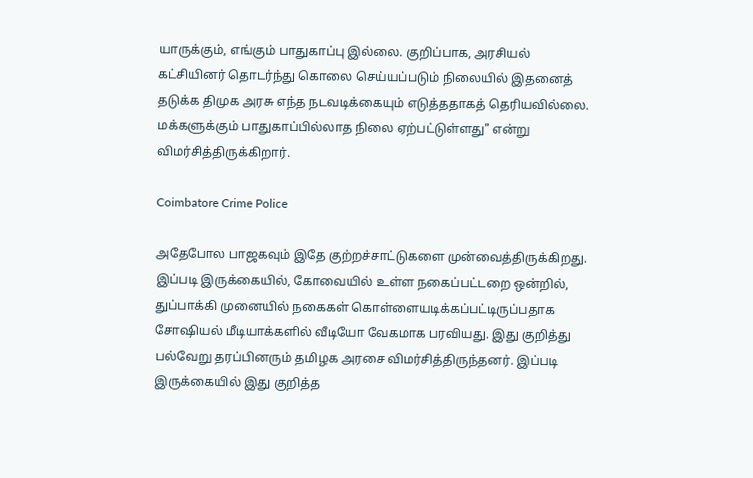யாருக்கும், எங்கும் பாதுகாப்பு இல்லை. குறிப்பாக, அரசியல் கட்சியினர் தொடர்ந்து கொலை செய்யப்படும் நிலையில் இதனைத் தடுக்க திமுக அரசு எந்த நடவடிக்கையும் எடுத்ததாகத் தெரியவில்லை. மக்களுக்கும் பாதுகாப்பில்லாத நிலை ஏற்பட்டுள்ளது" என்று விமர்சித்திருக்கிறார்.

Coimbatore Crime Police

அதேபோல பாஜகவும் இதே குற்றச்சாட்டுகளை முன்வைத்திருக்கிறது. இப்படி இருக்கையில், கோவையில் உள்ள நகைப்பட்டறை ஒன்றில், துப்பாக்கி முனையில் நகைகள் கொள்ளையடிக்கப்பட்டிருப்பதாக சோஷியல் மீடியாக்களில் வீடியோ வேகமாக பரவியது. இது குறித்து பல்வேறு தரப்பினரும் தமிழக அரசை விமர்சித்திருந்தனர். இப்படி இருக்கையில் இது குறித்த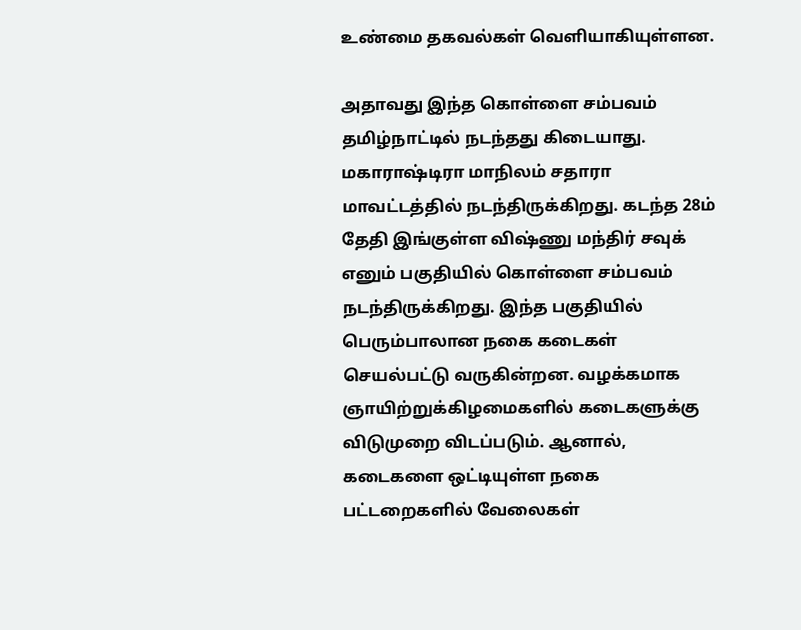உண்மை தகவல்கள் வெளியாகியுள்ளன.

அதாவது இந்த கொள்ளை சம்பவம் தமிழ்நாட்டில் நடந்தது கிடையாது. மகாராஷ்டிரா மாநிலம் சதாரா மாவட்டத்தில் நடந்திருக்கிறது. கடந்த 28ம் தேதி இங்குள்ள விஷ்ணு மந்திர் சவுக் எனும் பகுதியில் கொள்ளை சம்பவம் நடந்திருக்கிறது. இந்த பகுதியில் பெரும்பாலான நகை கடைகள் செயல்பட்டு வருகின்றன. வழக்கமாக ஞாயிற்றுக்கிழமைகளில் கடைகளுக்கு விடுமுறை விடப்படும். ஆனால், கடைகளை ஒட்டியுள்ள நகை பட்டறைகளில் வேலைகள்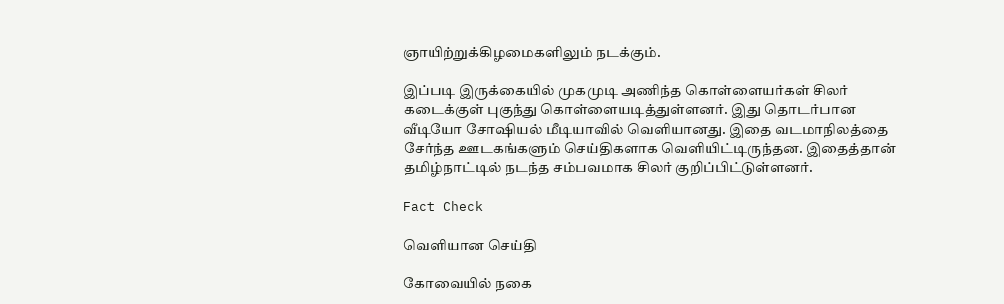ஞாயிற்றுக்கிழமைகளிலும் நடக்கும்.

இப்படி இருக்கையில் முகமுடி அணிந்த கொள்ளையர்கள் சிலர் கடைக்குள் புகுந்து கொள்ளையடித்துள்ளனர். இது தொடர்பான வீடியோ சோஷியல் மீடியாவில் வெளியானது. இதை வடமாநிலத்தை சேர்ந்த ஊடகங்களும் செய்திகளாக வெளியிட்டிருந்தன. இதைத்தான் தமிழ்நாட்டில் நடந்த சம்பவமாக சிலர் குறிப்பிட்டுள்ளனர்.

Fact Check

வெளியான செய்தி

கோவையில் நகை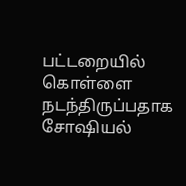பட்டறையில் கொள்ளை நடந்திருப்பதாக சோஷியல்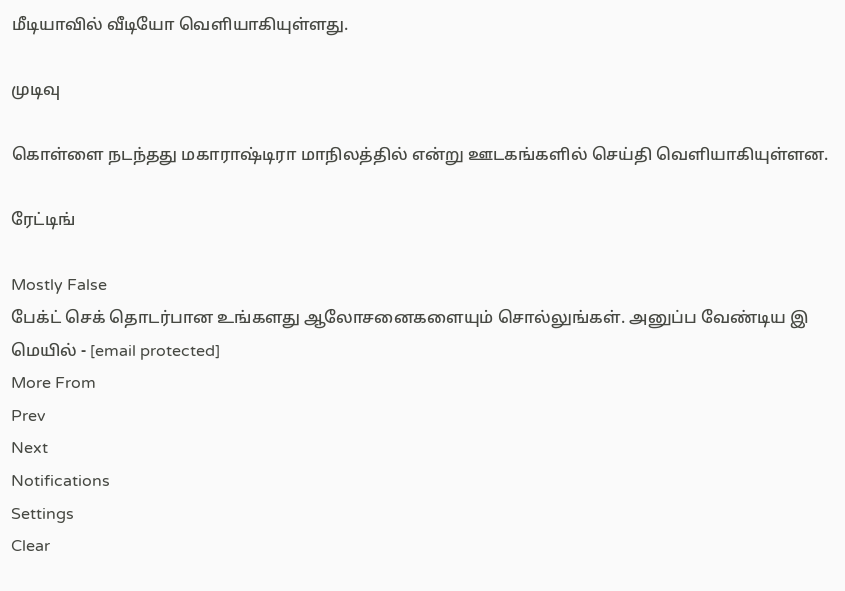மீடியாவில் வீடியோ வெளியாகியுள்ளது.

முடிவு

கொள்ளை நடந்தது மகாராஷ்டிரா மாநிலத்தில் என்று ஊடகங்களில் செய்தி வெளியாகியுள்ளன.

ரேட்டிங்

Mostly False
பேக்ட் செக் தொடர்பான உங்களது ஆலோசனைகளையும் சொல்லுங்கள். அனுப்ப வேண்டிய இ மெயில் - [email protected]
More From
Prev
Next
Notifications
Settings
Clear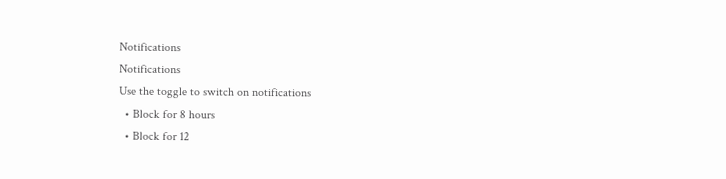Notifications
Notifications
Use the toggle to switch on notifications
  • Block for 8 hours
  • Block for 12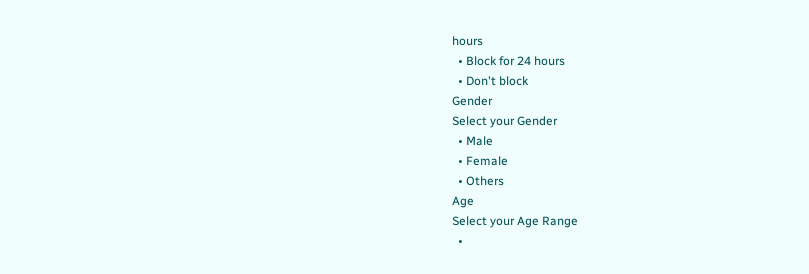hours
  • Block for 24 hours
  • Don't block
Gender
Select your Gender
  • Male
  • Female
  • Others
Age
Select your Age Range
  •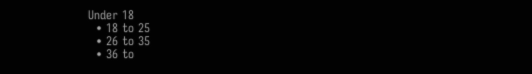Under 18
  • 18 to 25
  • 26 to 35
  • 36 to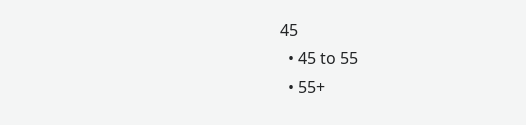45
  • 45 to 55
  • 55+